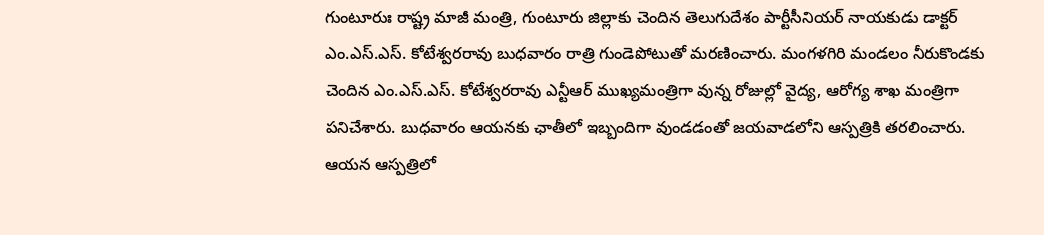గుంటూరుః రాష్ట్ర మాజీ మంత్రి, గుంటూరు జిల్లాకు చెందిన తెలుగుదేశం పార్టీసీనియర్ నాయకుడు డాక్టర్ ఎం.ఎస్.ఎస్. కోటేశ్వరరావు బుధవారం రాత్రి గుండెపోటుతో మరణించారు. మంగళగిరి మండలం నీరుకొండకు చెందిన ఎం.ఎస్.ఎస్. కోటేశ్వరరావు ఎన్టీఆర్ ముఖ్యమంత్రిగా వున్న రోజుల్లో వైద్య, ఆరోగ్య శాఖ మంత్రిగా పనిచేశారు. బుధవారం ఆయనకు ఛాతీలో ఇబ్బందిగా వుండడంతో జయవాడలోని ఆస్పత్రికి తరలించారు. ఆయన ఆస్పత్రిలో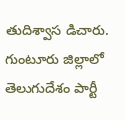తుదిశ్వాస డిచారు.
గుంటూరు జిల్లాలో తెలుగుదేశం పార్టీ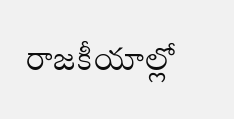రాజకీయాల్లో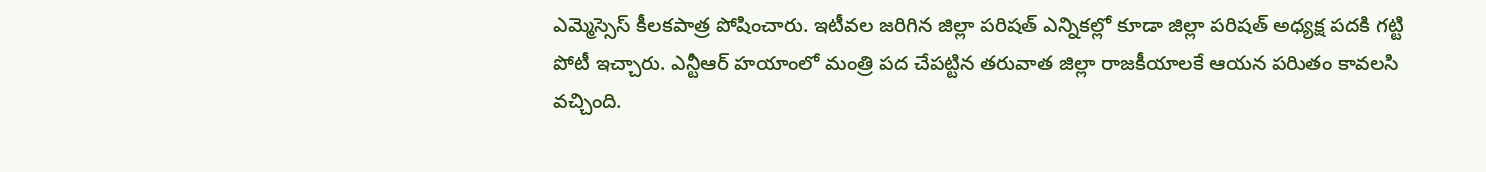ఎమ్మెస్సెస్ కీలకపాత్ర పోషించారు. ఇటీవల జరిగిన జిల్లా పరిషత్ ఎన్నికల్లో కూడా జిల్లా పరిషత్ అధ్యక్ష పదకి గట్టి పోటీ ఇచ్చారు. ఎన్టీఆర్ హయాంలో మంత్రి పద చేపట్టిన తరువాత జిల్లా రాజకీయాలకే ఆయన పరిుతం కావలసి వచ్చింది.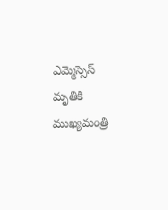ఎమ్మెస్సెస్ మృతికి ముఖ్యమంత్రి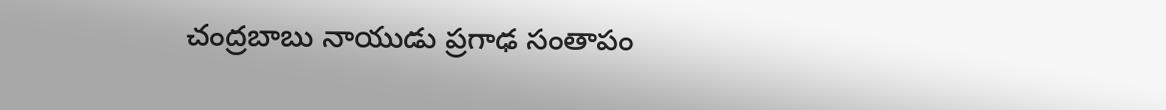చంద్రబాబు నాయుడు ప్రగాఢ సంతాపం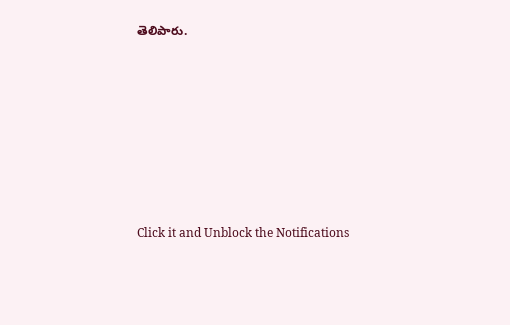తెలిపారు.












Click it and Unblock the Notifications